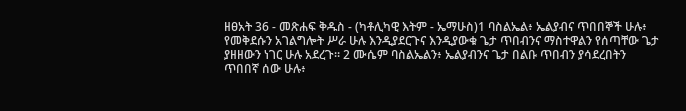ዘፀአት 36 - መጽሐፍ ቅዱስ - (ካቶሊካዊ እትም - ኤማሁስ)1 ባስልኤል፥ ኤልያብና ጥበበኞች ሁሉ፥ የመቅደሱን አገልግሎት ሥራ ሁሉ እንዲያደርጉና እንዲያውቁ ጌታ ጥበብንና ማስተዋልን የሰጣቸው ጌታ ያዘዘውን ነገር ሁሉ አደረጉ። 2 ሙሴም ባስልኤልን፥ ኤልያብንና ጌታ በልቡ ጥበብን ያሳደረበትን ጥበበኛ ሰው ሁሉ፥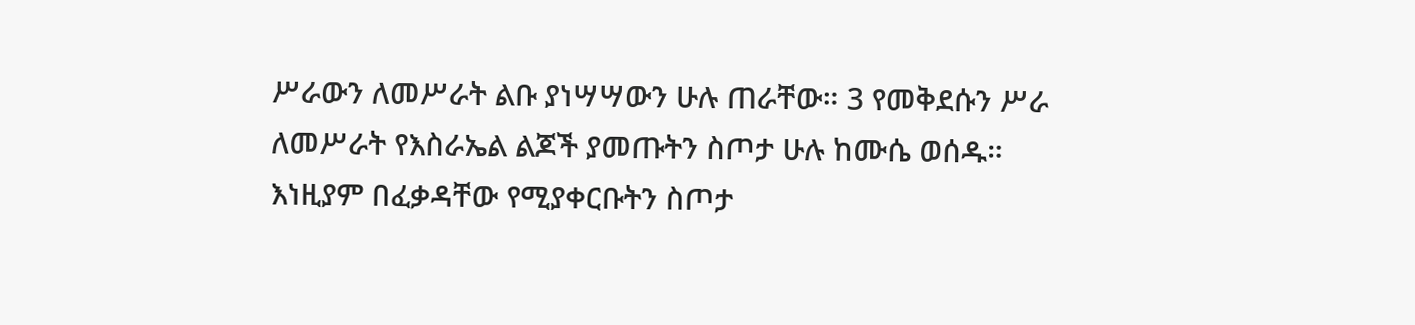ሥራውን ለመሥራት ልቡ ያነሣሣውን ሁሉ ጠራቸው። 3 የመቅደሱን ሥራ ለመሥራት የእስራኤል ልጆች ያመጡትን ስጦታ ሁሉ ከሙሴ ወሰዱ። እነዚያም በፈቃዳቸው የሚያቀርቡትን ስጦታ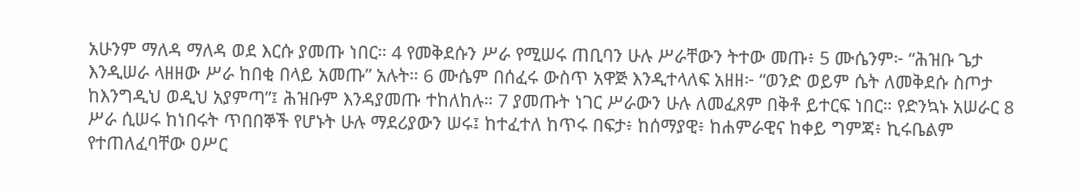አሁንም ማለዳ ማለዳ ወደ እርሱ ያመጡ ነበር። 4 የመቅደሱን ሥራ የሚሠሩ ጠቢባን ሁሉ ሥራቸውን ትተው መጡ፥ 5 ሙሴንም፦ “ሕዝቡ ጌታ እንዲሠራ ላዘዘው ሥራ ከበቂ በላይ አመጡ” አሉት። 6 ሙሴም በሰፈሩ ውስጥ አዋጅ እንዲተላለፍ አዘዘ፦ “ወንድ ወይም ሴት ለመቅደሱ ስጦታ ከእንግዲህ ወዲህ አያምጣ”፤ ሕዝቡም እንዳያመጡ ተከለከሉ። 7 ያመጡት ነገር ሥራውን ሁሉ ለመፈጸም በቅቶ ይተርፍ ነበር። የድንኳኑ አሠራር 8 ሥራ ሲሠሩ ከነበሩት ጥበበኞች የሆኑት ሁሉ ማደሪያውን ሠሩ፤ ከተፈተለ ከጥሩ በፍታ፥ ከሰማያዊ፥ ከሐምራዊና ከቀይ ግምጃ፥ ኪሩቤልም የተጠለፈባቸው ዐሥር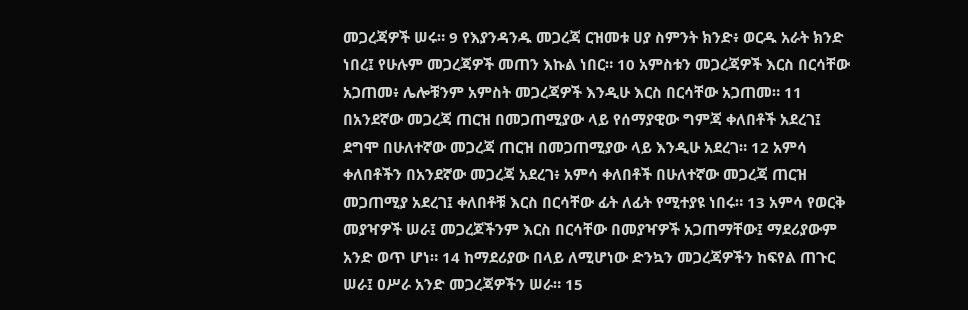መጋረጃዎች ሠሩ። 9 የእያንዳንዱ መጋረጃ ርዝመቱ ሀያ ስምንት ክንድ፥ ወርዱ አራት ክንድ ነበረ፤ የሁሉም መጋረጃዎች መጠን እኩል ነበር። 10 አምስቱን መጋረጃዎች እርስ በርሳቸው አጋጠመ፥ ሌሎቹንም አምስት መጋረጃዎች እንዲሁ እርስ በርሳቸው አጋጠመ። 11 በአንደኛው መጋረጃ ጠርዝ በመጋጠሚያው ላይ የሰማያዊው ግምጃ ቀለበቶች አደረገ፤ ደግሞ በሁለተኛው መጋረጃ ጠርዝ በመጋጠሚያው ላይ እንዲሁ አደረገ። 12 አምሳ ቀለበቶችን በአንደኛው መጋረጃ አደረገ፥ አምሳ ቀለበቶች በሁለተኛው መጋረጃ ጠርዝ መጋጠሚያ አደረገ፤ ቀለበቶቹ እርስ በርሳቸው ፊት ለፊት የሚተያዩ ነበሩ። 13 አምሳ የወርቅ መያዣዎች ሠራ፤ መጋረጆችንም እርስ በርሳቸው በመያዣዎች አጋጠማቸው፤ ማደሪያውም አንድ ወጥ ሆነ። 14 ከማደሪያው በላይ ለሚሆነው ድንኳን መጋረጃዎችን ከፍየል ጠጉር ሠራ፤ ዐሥራ አንድ መጋረጃዎችን ሠራ። 15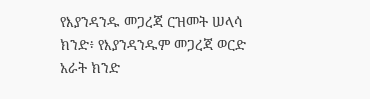የእያንዳንዱ መጋረጃ ርዝመት ሠላሳ ክንድ፥ የእያንዳንዱም መጋረጃ ወርድ አራት ክንድ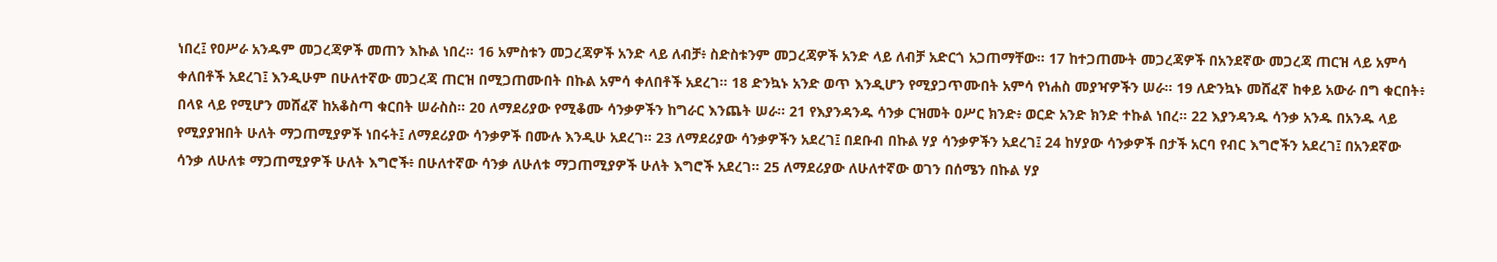ነበረ፤ የዐሥራ አንዱም መጋረጃዎች መጠን እኩል ነበረ። 16 አምስቱን መጋረጃዎች አንድ ላይ ለብቻ፥ ስድስቱንም መጋረጃዎች አንድ ላይ ለብቻ አድርጎ አጋጠማቸው። 17 ከተጋጠሙት መጋረጃዎች በአንደኛው መጋረጃ ጠርዝ ላይ አምሳ ቀለበቶች አደረገ፤ እንዲሁም በሁለተኛው መጋረጃ ጠርዝ በሚጋጠሙበት በኩል አምሳ ቀለበቶች አደረገ። 18 ድንኳኑ አንድ ወጥ እንዲሆን የሚያጋጥሙበት አምሳ የነሐስ መያዣዎችን ሠራ። 19 ለድንኳኑ መሸፈኛ ከቀይ አውራ በግ ቁርበት፥ በላዩ ላይ የሚሆን መሸፈኛ ከአቆስጣ ቁርበት ሠራስስ። 20 ለማደሪያው የሚቆሙ ሳንቃዎችን ከግራር እንጨት ሠራ። 21 የእያንዳንዱ ሳንቃ ርዝመት ዐሥር ክንድ፥ ወርድ አንድ ክንድ ተኩል ነበረ። 22 እያንዳንዱ ሳንቃ አንዱ በአንዱ ላይ የሚያያዝበት ሁለት ማጋጠሚያዎች ነበሩት፤ ለማደሪያው ሳንቃዎች በሙሉ እንዲሁ አደረገ። 23 ለማደሪያው ሳንቃዎችን አደረገ፤ በደቡብ በኩል ሃያ ሳንቃዎችን አደረገ፤ 24 ከሃያው ሳንቃዎች በታች አርባ የብር እግሮችን አደረገ፤ በአንደኛው ሳንቃ ለሁለቱ ማጋጠሚያዎች ሁለት እግሮች፥ በሁለተኛው ሳንቃ ለሁለቱ ማጋጠሚያዎች ሁለት እግሮች አደረገ። 25 ለማደሪያው ለሁለተኛው ወገን በሰሜን በኩል ሃያ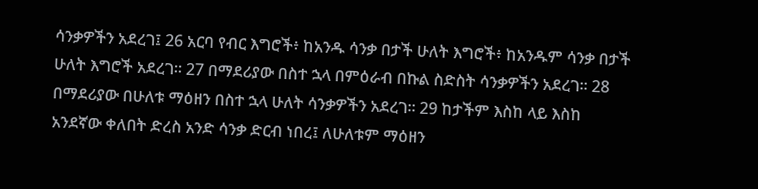ሳንቃዎችን አደረገ፤ 26 አርባ የብር እግሮች፥ ከአንዱ ሳንቃ በታች ሁለት እግሮች፥ ከአንዱም ሳንቃ በታች ሁለት እግሮች አደረገ። 27 በማደሪያው በስተ ኋላ በምዕራብ በኩል ስድስት ሳንቃዎችን አደረገ። 28 በማደሪያው በሁለቱ ማዕዘን በስተ ኋላ ሁለት ሳንቃዎችን አደረገ። 29 ከታችም እስከ ላይ እስከ አንደኛው ቀለበት ድረስ አንድ ሳንቃ ድርብ ነበረ፤ ለሁለቱም ማዕዘን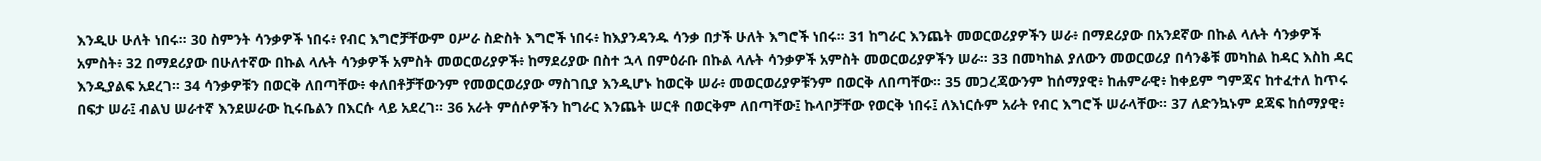እንዲሁ ሁለት ነበሩ። 30 ስምንት ሳንቃዎች ነበሩ፥ የብር እግሮቻቸውም ዐሥራ ስድስት እግሮች ነበሩ፥ ከእያንዳንዱ ሳንቃ በታች ሁለት እግሮች ነበሩ። 31 ከግራር እንጨት መወርወሪያዎችን ሠራ፥ በማደሪያው በአንደኛው በኩል ላሉት ሳንቃዎች አምስት፥ 32 በማደሪያው በሁለተኛው በኩል ላሉት ሳንቃዎች አምስት መወርወሪያዎች፥ ከማደሪያው በስተ ኋላ በምዕራቡ በኩል ላሉት ሳንቃዎች አምስት መወርወሪያዎችን ሠራ። 33 በመካከል ያለውን መወርወሪያ በሳንቆቹ መካከል ከዳር እስከ ዳር እንዲያልፍ አደረገ። 34 ሳንቃዎቹን በወርቅ ለበጣቸው፥ ቀለበቶቻቸውንም የመወርወሪያው ማስገቢያ እንዲሆኑ ከወርቅ ሠራ፥ መወርወሪያዎቹንም በወርቅ ለበጣቸው። 35 መጋረጃውንም ከሰማያዊ፥ ከሐምራዊ፥ ከቀይም ግምጃና ከተፈተለ ከጥሩ በፍታ ሠራ፤ ብልህ ሠራተኛ እንደሠራው ኪሩቤልን በእርሱ ላይ አደረገ። 36 አራት ምሰሶዎችን ከግራር እንጨት ሠርቶ በወርቅም ለበጣቸው፤ ኩላቦቻቸው የወርቅ ነበሩ፤ ለእነርሱም አራት የብር እግሮች ሠራላቸው። 37 ለድንኳኑም ደጃፍ ከሰማያዊ፥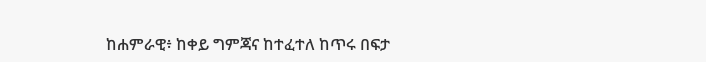ከሐምራዊ፥ ከቀይ ግምጃና ከተፈተለ ከጥሩ በፍታ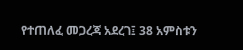የተጠለፈ መጋረጃ አደረገ፤ 38 አምስቱን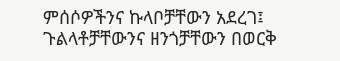ምሰሶዎችንና ኩላቦቻቸውን አደረገ፤ ጉልላቶቻቸውንና ዘንጎቻቸውን በወርቅ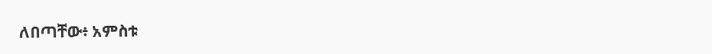ለበጣቸው፥ አምስቱ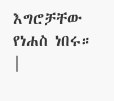እግሮቻቸው የነሐስ ነበሩ። |